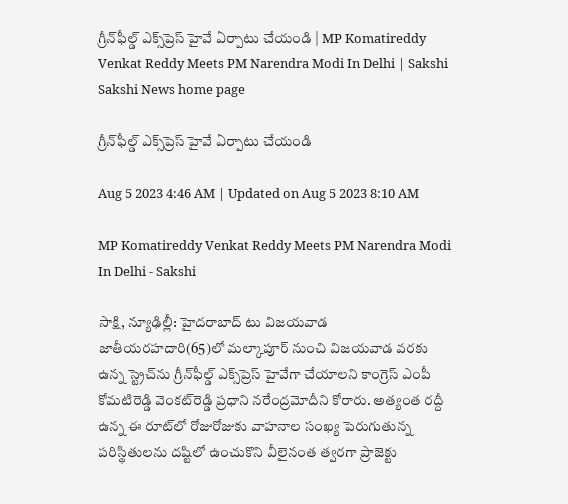గ్రీన్‌ఫీల్డ్‌ ఎక్స్‌ప్రెస్‌ హైవే ఏర్పాటు చేయండి | MP Komatireddy Venkat Reddy Meets PM Narendra Modi In Delhi | Sakshi
Sakshi News home page

గ్రీన్‌ఫీల్డ్‌ ఎక్స్‌ప్రెస్‌ హైవే ఏర్పాటు చేయండి

Aug 5 2023 4:46 AM | Updated on Aug 5 2023 8:10 AM

MP Komatireddy Venkat Reddy Meets PM Narendra Modi In Delhi - Sakshi

సాక్షి, న్యూఢిల్లీ: హైదరాబాద్‌ టు విజయవాడ జాతీయరహదారి(65)లో మల్కాపూర్‌ నుంచి విజయవాడ వరకు ఉన్న స్ట్రెచ్‌ను గ్రీన్‌ఫీల్డ్‌ ఎక్స్‌ప్రెస్‌ హైవేగా చేయాలని కాంగ్రెస్‌ ఎంపీ కోమటిరెడ్డి వెంకట్‌రెడ్డి ప్రధాని నరేంద్రమోదీని కోరారు. అత్యంత రద్దీ ఉన్న ఈ రూట్‌లో రోజురోజుకు వాహనాల సంఖ్య పెరుగుతున్న పరిస్థితులను దష్టిలో ఉంచుకొని వీలైనంత త్వరగా ప్రాజెక్టు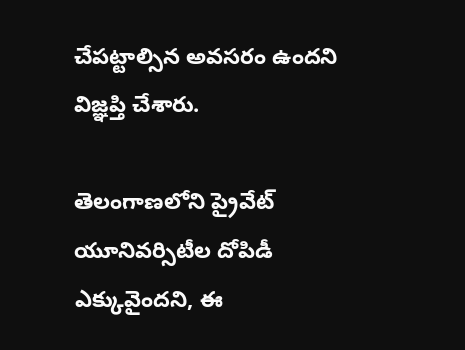చేపట్టాల్సిన అవసరం ఉందని విజ్ఞప్తి చేశారు.

తెలంగాణలోని ప్రైవేట్‌ యూనివర్సిటీల దోపిడీ ఎక్కువైందని, ఈ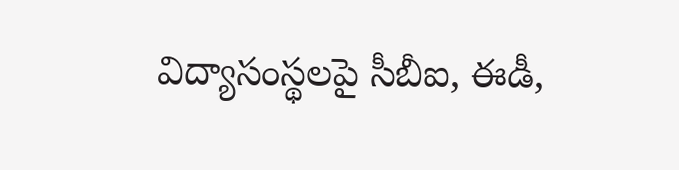విద్యాసంస్థలపై సీబీఐ, ఈడీ,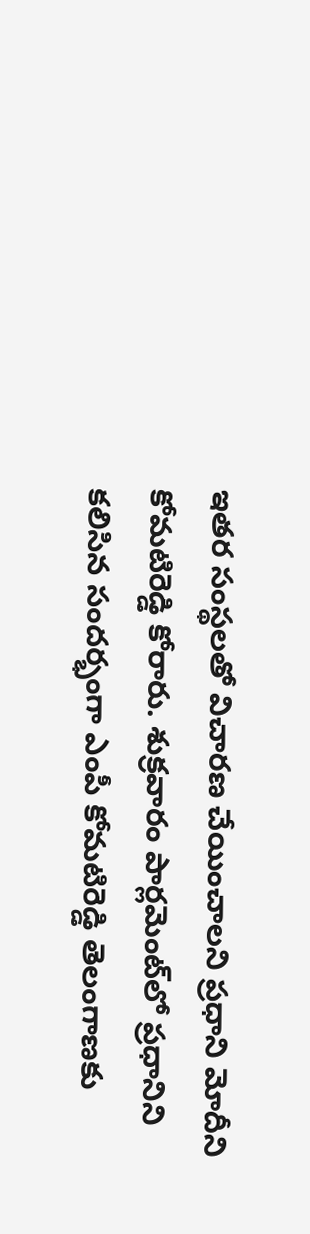ఇతర సంస్థలతో విచారణ చేయించాలని ప్రధాని మోదీని కోమటిరెడ్డి కోరారు. శుక్రవారం పార్లమెంట్‌లో ప్రధానిని కలిసిన సందర్భంగా ఎంపీ కోమటిరెడ్డి తెలంగాణకు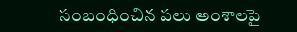సంబంధించిన పలు అంశాలపై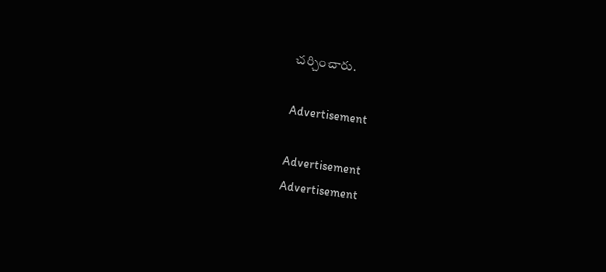చర్చించారు.

Advertisement

Advertisement
Advertisement